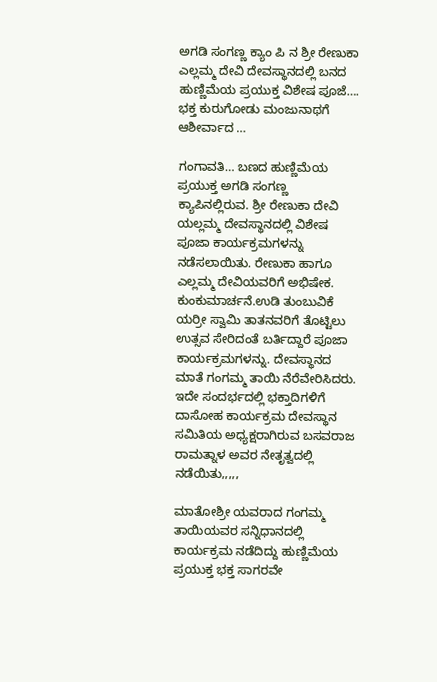ಅಗಡಿ ಸಂಗಣ್ಣ ಕ್ಯಾಂ ಪಿ ನ ಶ್ರೀ ರೇಣುಕಾ ಎಲ್ಲಮ್ಮ ದೇವಿ ದೇವಸ್ಥಾನದಲ್ಲಿ ಬನದ ಹುಣ್ಣಿಮೆಯ ಪ್ರಯುಕ್ತ ವಿಶೇಷ ಪೂಜೆ…. ಭಕ್ತ ಕುರುಗೋಡು ಮಂಜುನಾಥಗೆ ಆಶೀರ್ವಾದ …

ಗಂಗಾವತಿ… ಬಣದ ಹುಣ್ಣಿಮೆಯ ಪ್ರಯುಕ್ತ ಅಗಡಿ ಸಂಗಣ್ಣ ಕ್ಯಾಪಿನಲ್ಲಿರುವ. ಶ್ರೀ ರೇಣುಕಾ ದೇವಿ ಯಲ್ಲಮ್ಮ ದೇವಸ್ಥಾನದಲ್ಲಿ ವಿಶೇಷ ಪೂಜಾ ಕಾರ್ಯಕ್ರಮಗಳನ್ನು ನಡೆಸಲಾಯಿತು. ರೇಣುಕಾ ಹಾಗೂ ಎಲ್ಲಮ್ಮ ದೇವಿಯವರಿಗೆ ಅಭಿಷೇಕ. ಕುಂಕುಮಾರ್ಚನೆ.ಉಡಿ ತುಂಬುವಿಕೆ ಯರ್ರೀ ಸ್ವಾಮಿ ತಾತನವರಿಗೆ ತೊಟ್ಟಿಲು ಉತ್ಸವ ಸೇರಿದಂತೆ ಬರ್ತಿದ್ದಾರೆ ಪೂಜಾ ಕಾರ್ಯಕ್ರಮಗಳನ್ನು. ದೇವಸ್ಥಾನದ ಮಾತೆ ಗಂಗಮ್ಮ ತಾಯಿ ನೆರೆವೇರಿಸಿದರು. ಇದೇ ಸಂದರ್ಭದಲ್ಲಿ ಭಕ್ತಾದಿಗಳಿಗೆ ದಾಸೋಹ ಕಾರ್ಯಕ್ರಮ ದೇವಸ್ಥಾನ ಸಮಿತಿಯ ಅಧ್ಯಕ್ಷರಾಗಿರುವ ಬಸವರಾಜ ರಾಮತ್ನಾಳ ಅವರ ನೇತೃತ್ವದಲ್ಲಿ ನಡೆಯಿತು,,,,,

ಮಾತೋಶ್ರೀ ಯವರಾದ ಗಂಗಮ್ಮ ತಾಯಿಯವರ ಸನ್ನಿಧಾನದಲ್ಲಿ ಕಾರ್ಯಕ್ರಮ ನಡೆದಿದ್ದು ಹುಣ್ಣಿಮೆಯ ಪ್ರಯುಕ್ತ ಭಕ್ತ ಸಾಗರವೇ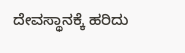ದೇವಸ್ಥಾನಕ್ಕೆ ಹರಿದು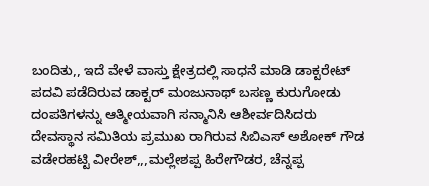ಬಂದಿತು,, ಇದೆ ವೇಳೆ ವಾಸ್ತು ಕ್ಷೇತ್ರದಲ್ಲಿ ಸಾಧನೆ ಮಾಡಿ ಡಾಕ್ಟರೇಟ್ ಪದವಿ ಪಡೆದಿರುವ ಡಾಕ್ಟರ್ ಮಂಜುನಾಥ್ ಬಸಣ್ಣ ಕುರುಗೋಡು ದಂಪತಿಗಳನ್ನು ಆತ್ಮೀಯವಾಗಿ ಸನ್ಮಾನಿಸಿ ಆಶೀರ್ವದಿಸಿದರು ದೇವಸ್ಥಾನ ಸಮಿತಿಯ ಪ್ರಮುಖ ರಾಗಿರುವ ಸಿಬಿಎಸ್ ಅಶೋಕ್ ಗೌಡ ವಡೇರಹಟ್ಟಿ ವೀರೇಶ್,,,ಮಲ್ಲೇಶಪ್ಪ ಹಿರೇಗೌಡರ, ಚೆನ್ನಪ್ಪ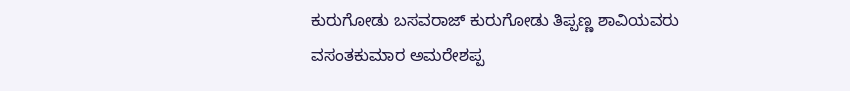ಕುರುಗೋಡು ಬಸವರಾಜ್ ಕುರುಗೋಡು ತಿಪ್ಪಣ್ಣ ಶಾವಿಯವರು ವಸಂತಕುಮಾರ ಅಮರೇಶಪ್ಪ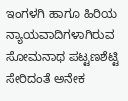ಇಂಗಳಗಿ ಹಾಗೂ ಹಿರಿಯ ನ್ಯಾಯವಾದಿಗಳಾಗಿರುವ ಸೋಮನಾಥ ಪಟ್ಟಣಶೆಟ್ಟಿ ಸೇರಿದಂತೆ ಅನೇಕ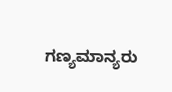ಗಣ್ಯಮಾನ್ಯರು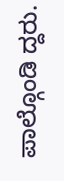ಪಾಲ್ಗೊಂಡಿ ದ್ದರು.